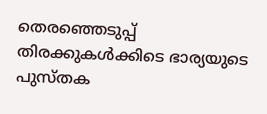തെരഞ്ഞെടുപ്പ് തിരക്കുകള്‍ക്കിടെ ഭാര്യയുടെ പുസ്തക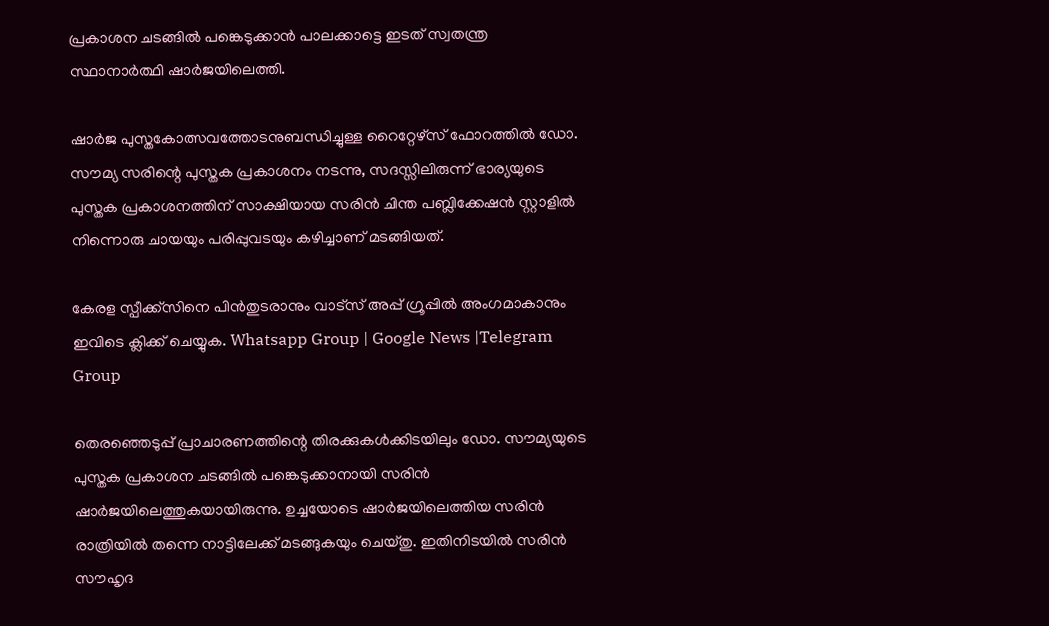പ്രകാശന ചടങ്ങില്‍ പങ്കെടുക്കാൻ പാലക്കാട്ടെ ഇടത് സ്വതന്ത്ര സ്ഥാനാർത്ഥി ഷാർജയിലെത്തി.

ഷാർജ പുസ്തകോത്സവത്തോടനുബന്ധിച്ചുള്ള റൈറ്റേഴ്സ് ഫോറത്തില്‍ ഡോ. സൗമ്യ സരിന്റെ പുസ്തക പ്രകാശനം നടന്നു, സദസ്സിലിരുന്ന് ഭാര്യയുടെ പുസ്തക പ്രകാശനത്തിന് സാക്ഷിയായ സരിൻ ചിന്ത പബ്ലിക്കേഷൻ സ്റ്റാളില്‍ നിന്നൊരു ചായയും പരിപ്പുവടയും കഴിച്ചാണ് മടങ്ങിയത്.

കേരള സ്പീക്ക്സിനെ പിൻതുടരാനും വാട്സ് അപ്പ് ഗ്രൂപ്പിൽ അംഗമാകാനും ഇവിടെ ക്ലിക്ക് ചെയ്യുക. Whatsapp Group | Google News |Telegram Group

തെരഞ്ഞെടുപ്പ് പ്രാചാരണത്തിന്റെ തിരക്കുകള്‍ക്കിടയിലും ഡോ. സൗമ്യയുടെ പുസ്തക പ്രകാശന ചടങ്ങില്‍ പങ്കെടുക്കാനായി സരിൻ ഷാർജയിലെത്തുകയായിരുന്നു. ഉച്ചയോടെ ഷാർജയിലെത്തിയ സരിൻ രാത്രിയില്‍ തന്നെ നാട്ടിലേക്ക് മടങ്ങുകയും ചെയ്തു. ഇതിനിടയില്‍ സരിൻ സൗഹൃദ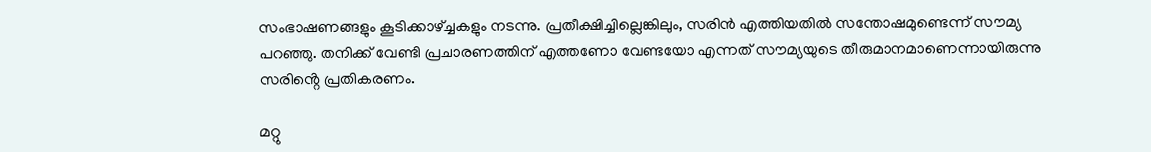സംഭാഷണങ്ങളും കൂടിക്കാഴ്ച്ചകളും നടന്നു. പ്രതീക്ഷിച്ചില്ലെങ്കിലും, സരിൻ എത്തിയതില്‍ സന്തോഷമുണ്ടെന്ന് സൗമ്യ പറഞ്ഞു. തനിക്ക് വേണ്ടി പ്രചാരണത്തിന് എത്തണോ വേണ്ടയോ എന്നത് സൗമ്യയുടെ തീരുമാനമാണെന്നായിരുന്നു സരിൻ്റെ പ്രതികരണം.

മറ്റു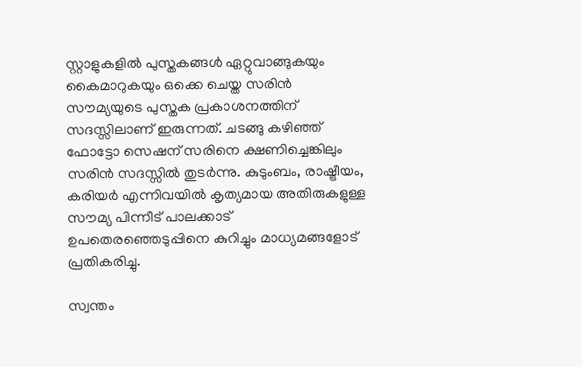സ്റ്റാളുകളില്‍ പുസ്തകങ്ങള്‍ ഏറ്റുവാങ്ങുകയും കൈമാറുകയും ഒക്കെ ചെയ്ത സരിൻ സൗമ്യയുടെ പുസ്തക പ്രകാശനത്തിന് സദസ്സിലാണ് ഇരുന്നത്. ചടങ്ങു കഴിഞ്ഞ് ഫോട്ടോ സെഷന് സരിനെ ക്ഷണിച്ചെങ്കിലും സരിൻ സദസ്സില്‍ തുടർന്നു. കുടുംബം, രാഷ്ട്രീയം, കരിയർ എന്നിവയില്‍ കൃത്യമായ അതിരുകളുള്ള സൗമ്യ പിന്നീട് പാലക്കാട് ഉപതെരഞ്ഞെടുപ്പിനെ കുറിച്ചും മാധ്യമങ്ങളോട് പ്രതികരിച്ചു.

സ്വന്തം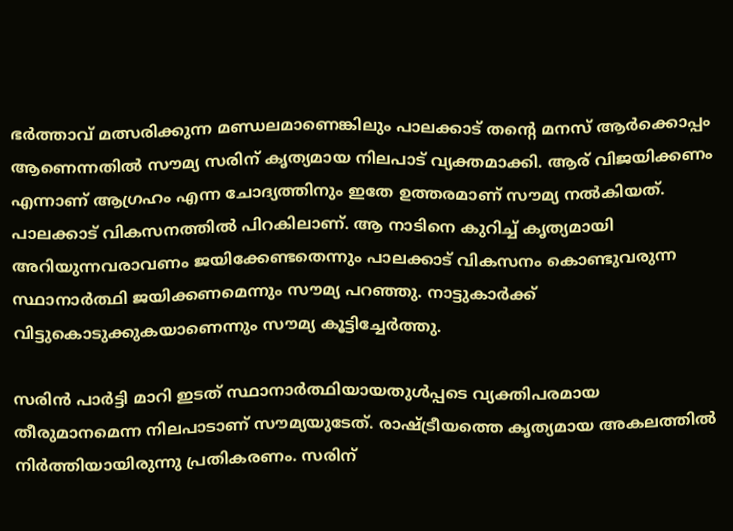ഭർത്താവ് മത്സരിക്കുന്ന മണ്ഡലമാണെങ്കിലും പാലക്കാട് തന്റെ മനസ് ആർക്കൊപ്പം ആണെന്നതില്‍ സൗമ്യ സരിന് കൃത്യമായ നിലപാട് വ്യക്തമാക്കി. ആര് വിജയിക്കണം എന്നാണ് ആഗ്രഹം എന്ന ചോദ്യത്തിനും ഇതേ ഉത്തരമാണ് സൗമ്യ നല്‍കിയത്. പാലക്കാട് വികസനത്തില്‍ പിറകിലാണ്. ആ നാടിനെ കുറിച്ച്‌ കൃത്യമായി അറിയുന്നവരാവണം ജയിക്കേണ്ടതെന്നും പാലക്കാട് വികസനം കൊണ്ടുവരുന്ന സ്ഥാനാർത്ഥി ജയിക്കണമെന്നും സൗമ്യ പറഞ്ഞു. നാട്ടുകാർക്ക് വിട്ടുകൊടുക്കുകയാണെന്നും സൗമ്യ കൂട്ടിച്ചേർത്തു.

സരിൻ പാർട്ടി മാറി ഇടത് സ്ഥാനാർത്ഥിയായതുള്‍പ്പടെ വ്യക്തിപരമായ തീരുമാനമെന്ന നിലപാടാണ് സൗമ്യയുടേത്. രാഷ്ട്രീയത്തെ കൃത്യമായ അകലത്തില്‍ നിർത്തിയായിരുന്നു പ്രതികരണം. സരിന്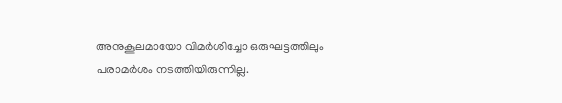അനുകൂലമായോ വിമർശിച്ചോ ഒരുഘട്ടത്തിലും പരാമർശം നടത്തിയിരുന്നില്ല.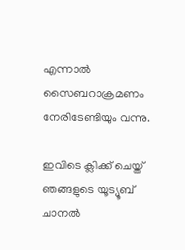എന്നാല്‍ സൈബറാക്രമണം നേരിടേണ്ടിയും വന്നു.

ഇവിടെ ക്ലിക്ക് ചെയ്ത് ഞങ്ങളുടെ യൂട്യൂബ് ചാനൽ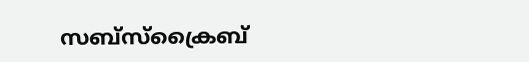സബ്സ്ക്രൈബ്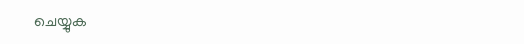ചെയ്യുക